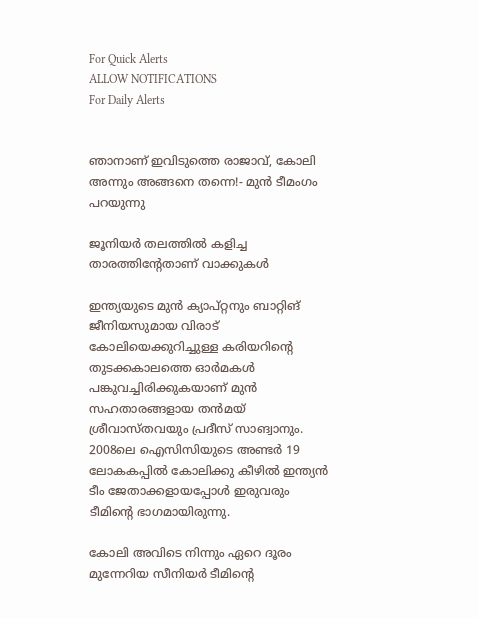For Quick Alerts
ALLOW NOTIFICATIONS
For Daily Alerts


ഞാനാണ് ഇവിടുത്തെ രാജാവ്, കോലി അന്നും അങ്ങനെ തന്നെ!- മുന്‍ ടീമംഗം പറയുന്നു

ജൂനിയര്‍ തലത്തില്‍ കളിച്ച താരത്തിന്റേതാണ് വാക്കുകള്‍

ഇന്ത്യയുടെ മുന്‍ ക്യാപ്റ്റനും ബാറ്റിങ് ജീനിയസുമായ വിരാട് കോലിയെക്കുറിച്ചുള്ള കരിയറിന്റെ തുടക്കകാലത്തെ ഓര്‍മകള്‍ പങ്കുവച്ചിരിക്കുകയാണ് മുന്‍ സഹതാരങ്ങളായ തന്‍മയ് ശ്രീവാസ്തവയും പ്രദീസ് സാങ്വാനും. 2008ലെ ഐസിസിയുടെ അണ്ടര്‍ 19 ലോകകപ്പില്‍ കോലിക്കു കീഴില്‍ ഇന്ത്യന്‍ ടീം ജേതാക്കളായപ്പോള്‍ ഇരുവരും ടീമിന്റെ ഭാഗമായിരുന്നു.

കോലി അവിടെ നിന്നും ഏറെ ദൂരം മുന്നേറിയ സീനിയര്‍ ടീമിന്റെ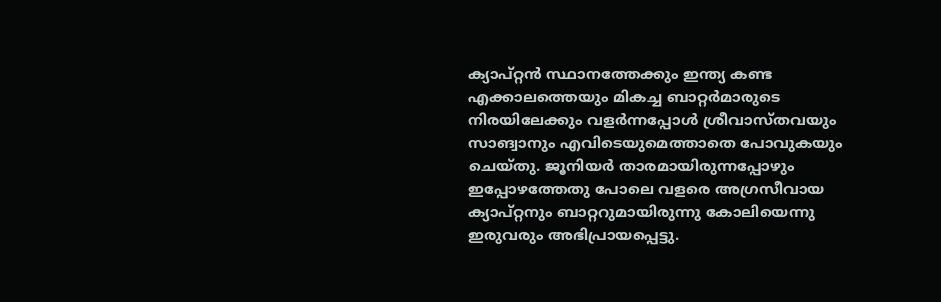ക്യാപ്റ്റന്‍ സ്ഥാനത്തേക്കും ഇന്ത്യ കണ്ട എക്കാലത്തെയും മികച്ച ബാറ്റര്‍മാരുടെ നിരയിലേക്കും വളര്‍ന്നപ്പോള്‍ ശ്രീവാസ്തവയും സാങ്വാനും എവിടെയുമെത്താതെ പോവുകയും ചെയ്തു. ജൂനിയര്‍ താരമായിരുന്നപ്പോഴും ഇപ്പോഴത്തേതു പോലെ വളരെ അഗ്രസീവായ ക്യാപ്റ്റനും ബാറ്ററുമായിരുന്നു കോലിയെന്നു ഇരുവരും അഭിപ്രായപ്പെട്ടു.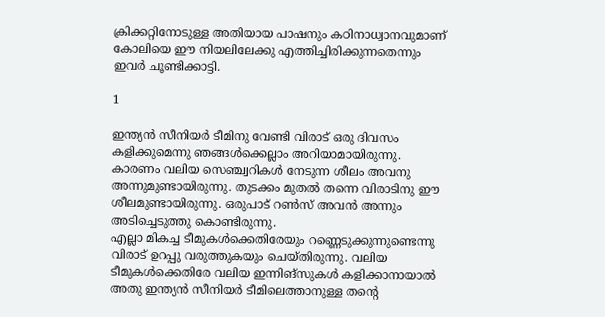ക്രിക്കറ്റിനോടുള്ള അതിയായ പാഷനും കഠിനാധ്വാനവുമാണ് കോലിയെ ഈ നിയലിലേക്കു എത്തിച്ചിരിക്കുന്നതെന്നും ഇവര്‍ ചൂണ്ടിക്കാട്ടി.

1

ഇന്ത്യന്‍ സീനിയര്‍ ടീമിനു വേണ്ടി വിരാട് ഒരു ദിവസം കളിക്കുമെന്നു ഞങ്ങള്‍ക്കെല്ലാം അറിയാമായിരുന്നു. കാരണം വലിയ സെഞ്ച്വറികള്‍ നേടുന്ന ശീലം അവനു അന്നുമുണ്ടായിരുന്നു. തുടക്കം മുതല്‍ തന്നെ വിരാടിനു ഈ ശീലമുണ്ടായിരുന്നു. ഒരുപാട് റണ്‍സ് അവന്‍ അന്നും അടിച്ചെടുത്തു കൊണ്ടിരുന്നു.
എല്ലാ മികച്ച ടീമുകള്‍ക്കെതിരേയും റണ്ണെടുക്കുന്നുണ്ടെന്നു വിരാട് ഉറപ്പു വരുത്തുകയും ചെയ്തിരുന്നു. വലിയ ടീമുകള്‍ക്കെതിരേ വലിയ ഇന്നിങ്‌സുകള്‍ കളിക്കാനായാല്‍ അതു ഇന്ത്യന്‍ സീനിയര്‍ ടീമിലെത്താനുള്ള തന്റെ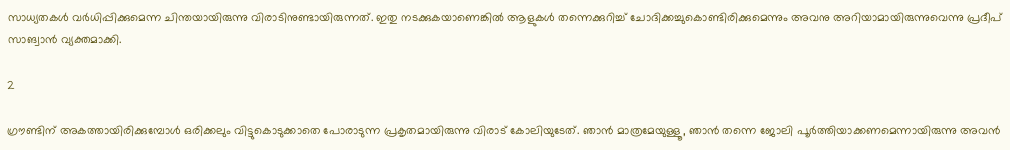സാധ്യതകള്‍ വര്‍ധിപ്പിക്കുമെന്ന ചിന്തയായിരുന്നു വിരാടിനുണ്ടായിരുന്നത്. ഇതു നടക്കുകയാണെങ്കില്‍ ആളുകള്‍ തന്നെക്കുറിച്ച് ചോദിക്കച്ചുകൊണ്ടിരിക്കുമെന്നും അവനു അറിയാമായിരുന്നുവെന്നു പ്രദീപ് സാങ്വാന്‍ വ്യക്തമാക്കി.

2

ഗ്രൗണ്ടിന് അകത്തായിരിക്കുമ്പോള്‍ ഒരിക്കലും വിട്ടുകൊടുക്കാതെ പോരാടുന്ന പ്രകൃതമായിരുന്നു വിരാട് കോലിയുടേത്. ഞാന്‍ മാത്രമേയുള്ളൂ, ഞാന്‍ തന്നെ ജോലി പൂര്‍ത്തിയാക്കണമെന്നായിരുന്നു അവന്‍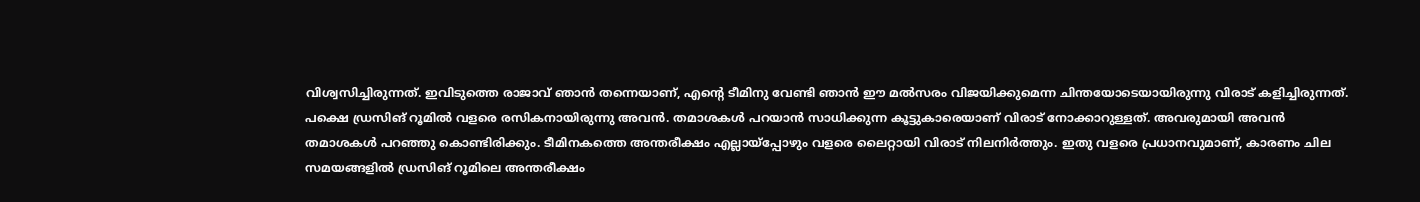വിശ്വസിച്ചിരുന്നത്. ഇവിടുത്തെ രാജാവ് ഞാന്‍ തന്നെയാണ്, എന്റെ ടീമിനു വേണ്ടി ഞാന്‍ ഈ മല്‍സരം വിജയിക്കുമെന്ന ചിന്തയോടെയായിരുന്നു വിരാട് കളിച്ചിരുന്നത്.
പക്ഷെ ഡ്രസിങ് റൂമില്‍ വളരെ രസികനായിരുന്നു അവന്‍. തമാശകള്‍ പറയാന്‍ സാധിക്കുന്ന കൂട്ടുകാരെയാണ് വിരാട് നോക്കാറുള്ളത്. അവരുമായി അവന്‍ തമാശകള്‍ പറഞ്ഞു കൊണ്ടിരിക്കും. ടീമിനകത്തെ അന്തരീക്ഷം എല്ലായ്‌പ്പോഴും വളരെ ലൈറ്റായി വിരാട് നിലനിര്‍ത്തും. ഇതു വളരെ പ്രധാനവുമാണ്, കാരണം ചില സമയങ്ങളില്‍ ഡ്രസിങ് റൂമിലെ അന്തരീക്ഷം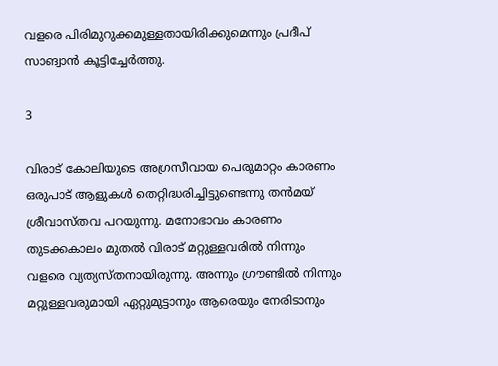വളരെ പിരിമുറുക്കമുള്ളതായിരിക്കുമെന്നും പ്രദീപ് സാങ്വാന്‍ കൂട്ടിച്ചേര്‍ത്തു.

3

വിരാട് കോലിയുടെ അഗ്രസീവായ പെരുമാറ്റം കാരണം ഒരുപാട് ആളുകള്‍ തെറ്റിദ്ധരിച്ചിട്ടുണ്ടെന്നു തന്‍മയ് ശ്രീവാസ്തവ പറയുന്നു. മനോഭാവം കാരണം തുടക്കകാലം മുതല്‍ വിരാട് മറ്റുള്ളവരില്‍ നിന്നും വളരെ വ്യത്യസ്തനായിരുന്നു. അന്നും ഗ്രൗണ്ടില്‍ നിന്നും മറ്റുള്ളവരുമായി ഏറ്റുമുട്ടാനും ആരെയും നേരിടാനും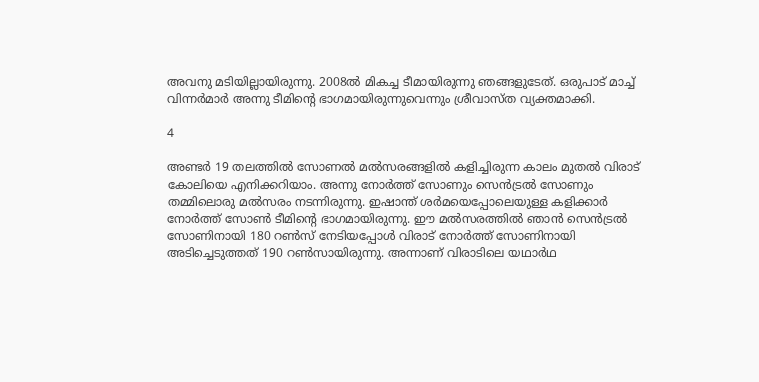അവനു മടിയില്ലായിരുന്നു. 2008ല്‍ മികച്ച ടീമായിരുന്നു ഞങ്ങളുടേത്. ഒരുപാട് മാച്ച് വിന്നര്‍മാര്‍ അന്നു ടീമിന്റെ ഭാഗമായിരുന്നുവെന്നും ശ്രീവാസ്ത വ്യക്തമാക്കി.

4

അണ്ടര്‍ 19 തലത്തില്‍ സോണല്‍ മല്‍സരങ്ങളില്‍ കളിച്ചിരുന്ന കാലം മുതല്‍ വിരാട് കോലിയെ എനിക്കറിയാം. അന്നു നോര്‍ത്ത് സോണും സെന്‍ട്രല്‍ സോണും തമ്മിലൊരു മല്‍സരം നടന്നിരുന്നു. ഇഷാന്ത് ശര്‍മയെപ്പോലെയുള്ള കളിക്കാര്‍ നോര്‍ത്ത് സോണ്‍ ടീമിന്റെ ഭാഗമായിരുന്നു. ഈ മല്‍സരത്തില്‍ ഞാന്‍ സെന്‍ട്രല്‍ സോണിനായി 180 റണ്‍സ് നേടിയപ്പോള്‍ വിരാട് നോര്‍ത്ത് സോണിനായി അടിച്ചെടുത്തത് 190 റണ്‍സായിരുന്നു. അന്നാണ് വിരാടിലെ യഥാര്‍ഥ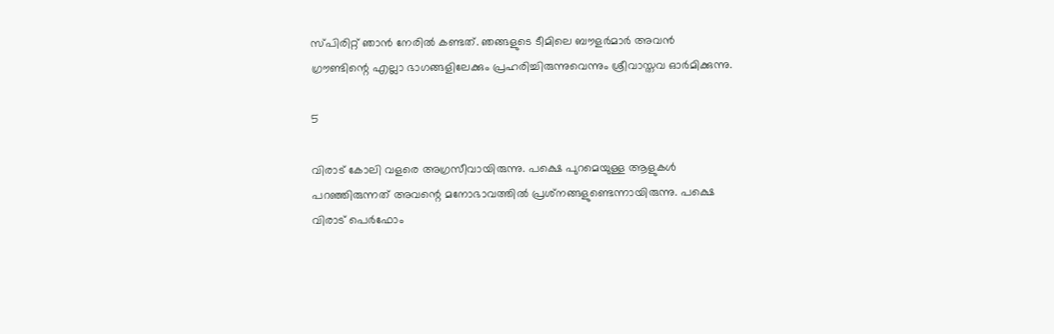സ്പിരിറ്റ് ഞാന്‍ നേരില്‍ കണ്ടത്. ഞങ്ങളുടെ ടീമിലെ ബൗളര്‍മാര്‍ അവന്‍ ഗ്രൗണ്ടിന്റെ എല്ലാ ഭാഗങ്ങളിലേക്കും പ്രഹരിച്ചിരുന്നുവെന്നും ശ്രീവാസ്തവ ഓര്‍മിക്കുന്നു.

5

വിരാട് കോലി വളരെ അഗ്രസീവായിരുന്നു. പക്ഷെ പുറമെയുള്ള ആളുകള്‍ പറഞ്ഞിരുന്നത് അവന്റെ മനോഭാവത്തില്‍ പ്രശ്‌നങ്ങളുണ്ടെന്നായിരുന്നു. പക്ഷെ വിരാട് പെര്‍ഫോം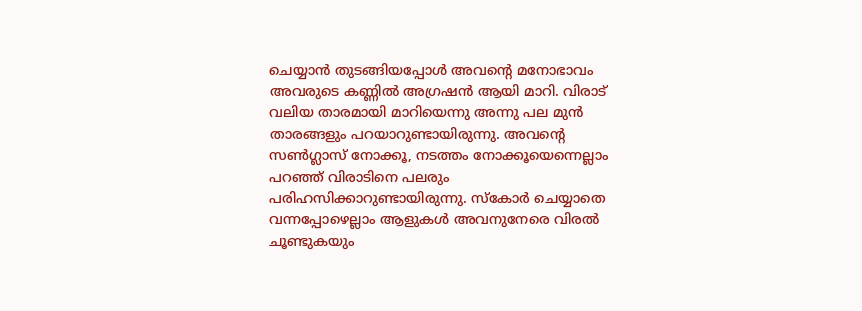ചെയ്യാന്‍ തുടങ്ങിയപ്പോള്‍ അവന്റെ മനോഭാവം അവരുടെ കണ്ണില്‍ അഗ്രഷന്‍ ആയി മാറി. വിരാട് വലിയ താരമായി മാറിയെന്നു അന്നു പല മുന്‍ താരങ്ങളും പറയാറുണ്ടായിരുന്നു. അവന്റെ സണ്‍ഗ്ലാസ് നോക്കൂ, നടത്തം നോക്കൂയെന്നെല്ലാം പറഞ്ഞ് വിരാടിനെ പലരും പരിഹസിക്കാറുണ്ടായിരുന്നു. സ്‌കോര്‍ ചെയ്യാതെ വന്നപ്പോഴെല്ലാം ആളുകള്‍ അവനുനേരെ വിരല്‍ ചൂണ്ടുകയും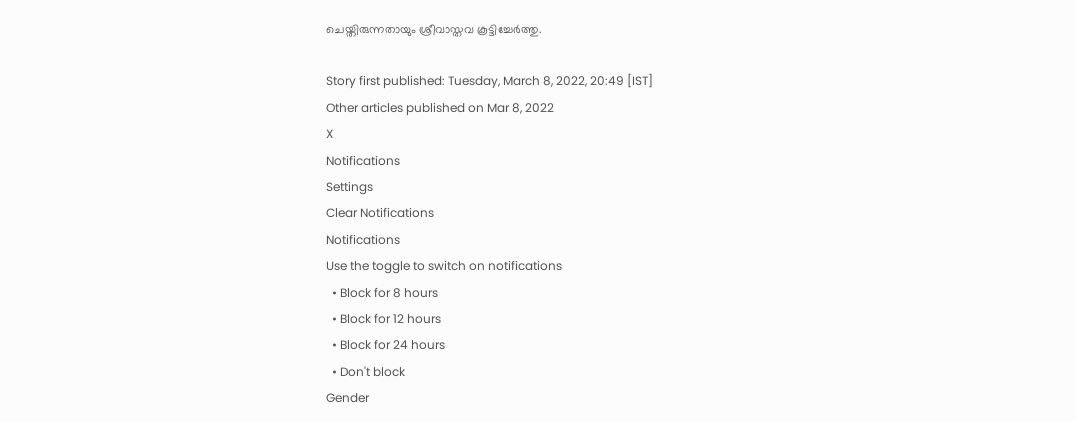ചെയ്തിരുന്നതായും ശ്രീവാസ്തവ കൂട്ടിച്ചേര്‍ത്തു.

Story first published: Tuesday, March 8, 2022, 20:49 [IST]
Other articles published on Mar 8, 2022
X
Notifications
Settings
Clear Notifications
Notifications
Use the toggle to switch on notifications
  • Block for 8 hours
  • Block for 12 hours
  • Block for 24 hours
  • Don't block
Gender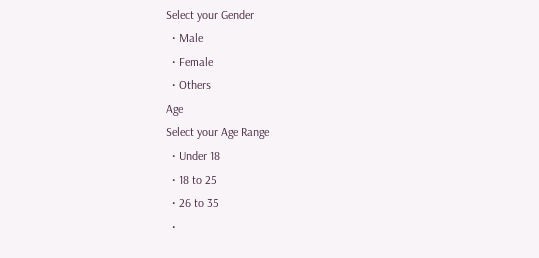Select your Gender
  • Male
  • Female
  • Others
Age
Select your Age Range
  • Under 18
  • 18 to 25
  • 26 to 35
  •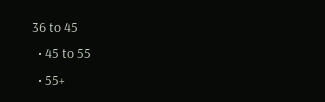36 to 45
  • 45 to 55
  • 55+